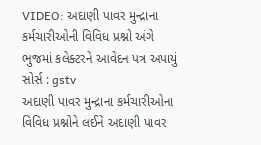VIDEO: અદાણી પાવર મુન્દ્રાના કર્મચારીઓની વિવિધ પ્રશ્નો અંગે ભુજમાં કલેક્ટરને આવેદન પત્ર અપાયું
સોર્સ : gstv
અદાણી પાવર મુન્દ્રાના કર્મચારીઓના વિવિધ પ્રશ્નોને લઈને અદાણી પાવર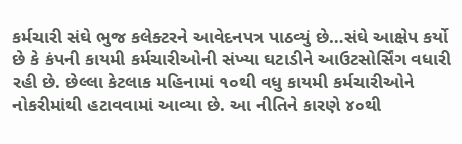કર્મચારી સંઘે ભુજ કલેક્ટરને આવેદનપત્ર પાઠવ્યું છે…સંઘે આક્ષેપ કર્યો છે કે કંપની કાયમી કર્મચારીઓની સંખ્યા ઘટાડીને આઉટસોર્સિંગ વધારી રહી છે. છેલ્લા કેટલાક મહિનામાં ૧૦થી વધુ કાયમી કર્મચારીઓને નોકરીમાંથી હટાવવામાં આવ્યા છે. આ નીતિને કારણે ૪૦થી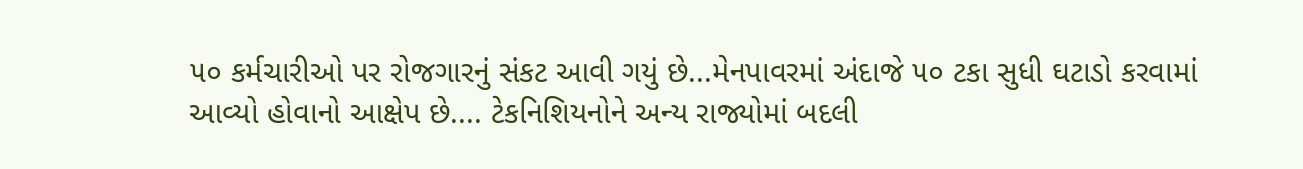૫૦ કર્મચારીઓ પર રોજગારનું સંકટ આવી ગયું છે...મેનપાવરમાં અંદાજે ૫૦ ટકા સુધી ઘટાડો કરવામાં આવ્યો હોવાનો આક્ષેપ છે.... ટેકનિશિયનોને અન્ય રાજ્યોમાં બદલી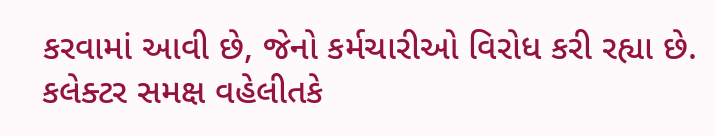કરવામાં આવી છે, જેનો કર્મચારીઓ વિરોધ કરી રહ્યા છે. કલેક્ટર સમક્ષ વહેલીતકે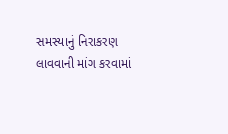સમસ્યાનું નિરાકરણ લાવવાની માંગ કરવામાં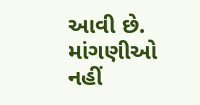આવી છે. માંગણીઓ નહીં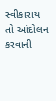સ્વીકારાય તો આંદોલન કરવાની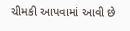ચીમકી આપવામાં આવી છે